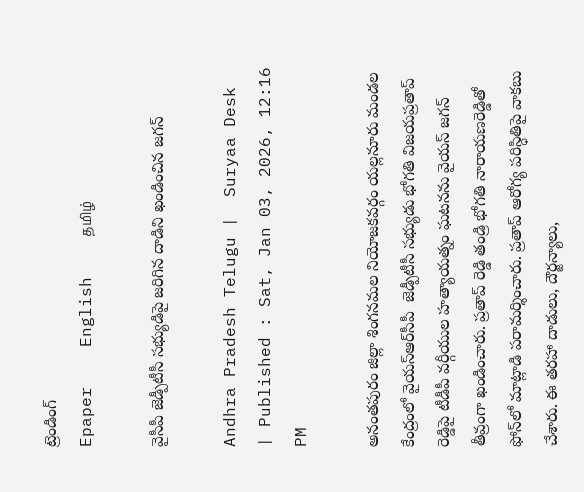ట్రెండింగ్
Epaper    English    தமிழ்

వైసీపీ జెడ్పీటీసీ సభ్యుడిపై జరిగిన దాడిని ఖండించిన జగన్

Andhra Pradesh Telugu |  Suryaa Desk  | Published : Sat, Jan 03, 2026, 12:16 PM

అనంతపురం జిల్లా శింగనమల నియోజకవర్గం యల్లనూరు మండల కేంద్రంలో వైయ‌స్ఆర్‌సీపీ  జెడ్పీటీసీ సభ్యుడు భోగతి విజయప్రతాప్‌ రెడ్డిపై టీడీపీ వర్గీయుల హత్యాయత్నం ఘటనను వైయస్‌ జగన్‌ తీవ్రంగా ఖండించారు. ప్రతాప్‌ రెడ్డి తండ్రి భోగతి నారాయణరెడ్డితో ఫోన్‌లో మాట్లాడి పరామర్శించారు. ప్రతాప్‌ ఆరోగ్య పరిస్ధితిపై వాకబు చేశారు. ఈ తరహా దాడులు, దౌర్జన్యాలు,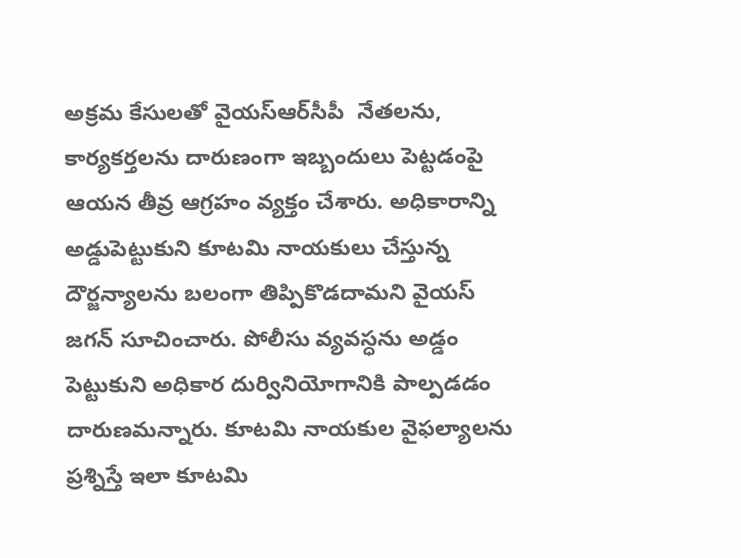అక్రమ కేసులతో వైయ‌స్ఆర్‌సీపీ  నేతలను, కార్యకర్తలను దారుణంగా ఇబ్బందులు పెట్టడంపై ఆయన తీవ్ర ఆగ్రహం వ్యక్తం చేశారు. అధికారాన్ని అడ్డుపెట్టుకుని కూటమి నాయకులు చేస్తున్న దౌర్జన్యాలను బలంగా తిప్పికొడదామని వైయస్‌ జగన్‌ సూచించారు. పోలీసు వ్యవస్ధను అడ్డం పెట్టుకుని అధికార దుర్వినియోగానికి పాల్పడడం దారుణమన్నారు. కూటమి నాయకుల వైఫల్యాలను ప్రశ్నిస్తే ఇలా కూటమి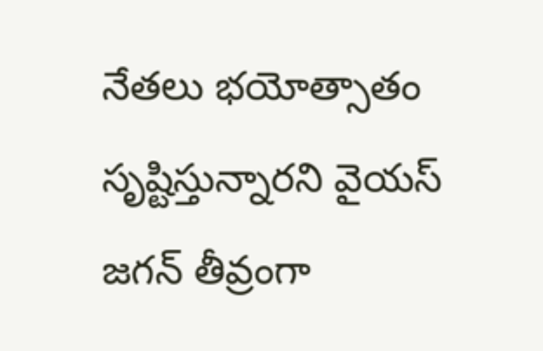నేతలు భయోత్సాతం సృష్టిస్తున్నారని వైయస్‌ జగన్‌ తీవ్రంగా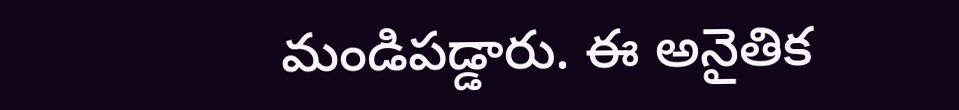మండిపడ్డారు. ఈ అనైతిక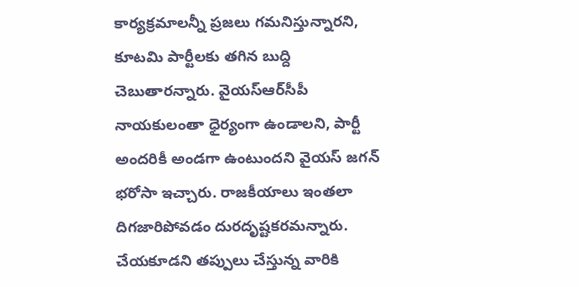కార్యక్రమాలన్నీ ప్రజలు గమనిస్తున్నారని, కూటమి పార్టీలకు తగిన బుద్ది చెబుతారన్నారు. వైయ‌స్ఆర్‌సీపీ  నాయకులంతా ధైర్యంగా ఉండాలని, పార్టీ అందరికీ అండగా ఉంటుందని వైయస్‌ జగన్‌ భరోసా ఇచ్చారు. రాజకీయాలు ఇంతలా దిగజారిపోవడం దురదృష్టకరమన్నారు. చేయకూడని తప్పులు చేస్తున్న వారికి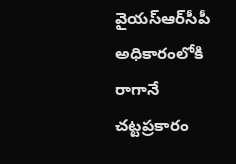వైయ‌స్ఆర్‌సీపీ  అధికారంలోకి రాగానే చట్టప్రకారం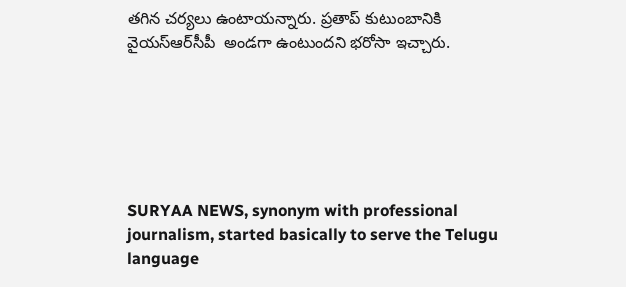తగిన చర్యలు ఉంటాయన్నారు. ప్రతాప్‌ కుటుంబానికి వైయ‌స్ఆర్‌సీపీ  అండగా ఉంటుందని భరోసా ఇచ్చారు.






SURYAA NEWS, synonym with professional journalism, started basically to serve the Telugu language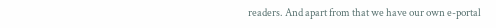readers. And apart from that we have our own e-portal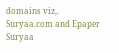domains viz,. Suryaa.com and Epaper Suryaa